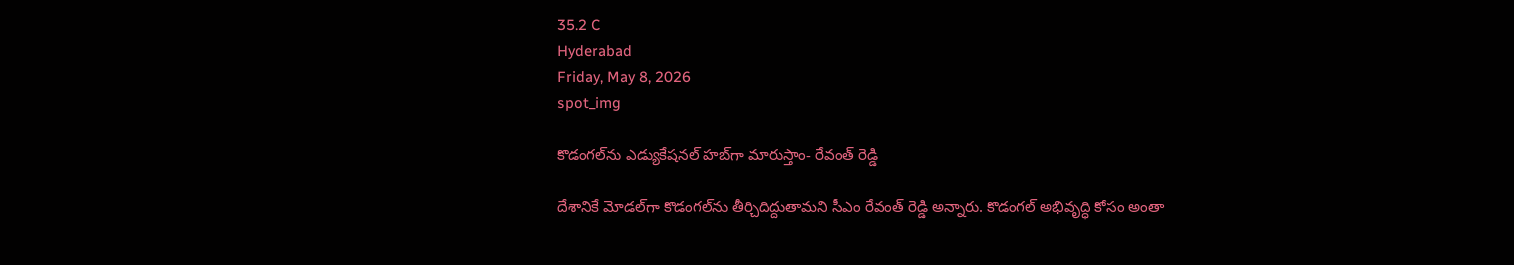35.2 C
Hyderabad
Friday, May 8, 2026
spot_img

కొడంగల్‌ను ఎడ్యుకేషనల్‌ హబ్‌గా మారుస్తాం- రేవంత్‌ రెడ్డి

దేశానికే మోడల్‌గా కొడంగల్‌ను తీర్చిదిద్దుతామని సీఎం రేవంత్ రెడ్డి అన్నారు. కొడంగల్‌ అభివృద్ధి కోసం అంతా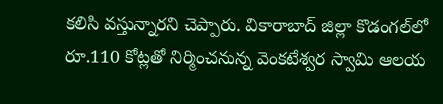కలిసి వస్తున్నారని చెప్పారు. వికారాబాద్‌ జిల్లా కొడంగల్‌లో రూ.110 కోట్లతో నిర్మించనున్న వెంకటేశ్వర స్వామి ఆలయ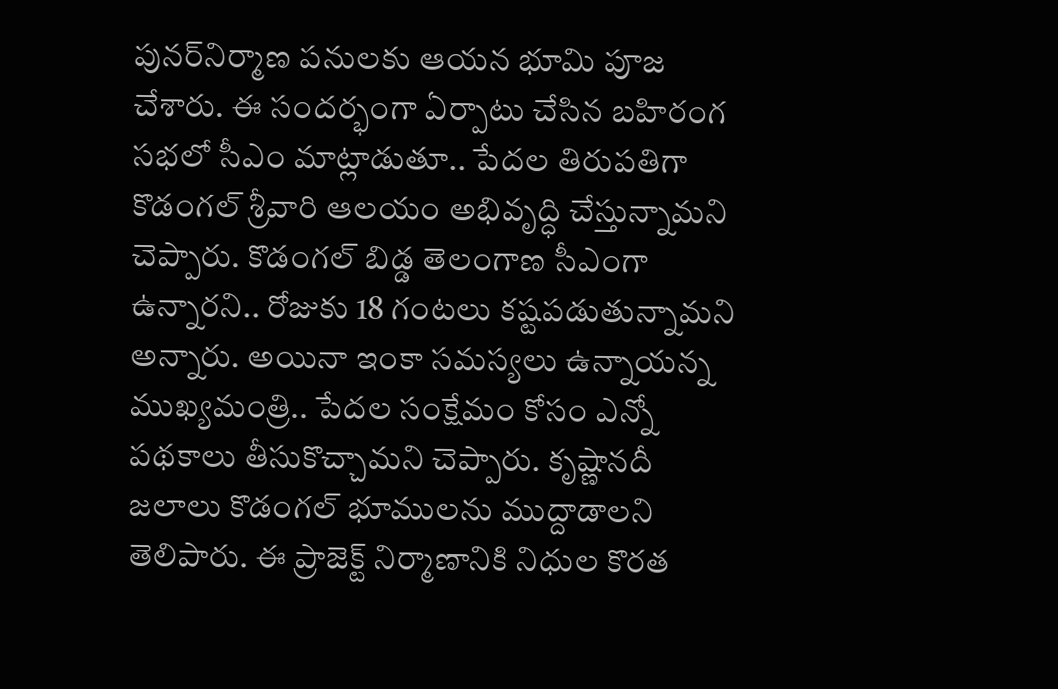పునర్‌నిర్మాణ పనులకు ఆయన భూమి పూజ చేశారు. ఈ సందర్భంగా ఏర్పాటు చేసిన బహిరంగ సభలో సీఎం మాట్లాడుతూ.. పేదల తిరుపతిగా కొడంగల్‌ శ్రీవారి ఆలయం అభివృద్ధి చేస్తున్నామని చెప్పారు. కొడంగల్‌ బిడ్డ తెలంగాణ సీఎంగా ఉన్నారని.. రోజుకు 18 గంటలు కష్టపడుతున్నామని అన్నారు. అయినా ఇంకా సమస్యలు ఉన్నాయన్న ముఖ్యమంత్రి.. పేదల సంక్షేమం కోసం ఎన్నో పథకాలు తీసుకొచ్చామని చెప్పారు. కృష్ణానదీ జలాలు కొడంగల్‌ భూములను ముద్దాడాలని తెలిపారు. ఈ ప్రాజెక్ట్‌ నిర్మాణానికి నిధుల కొరత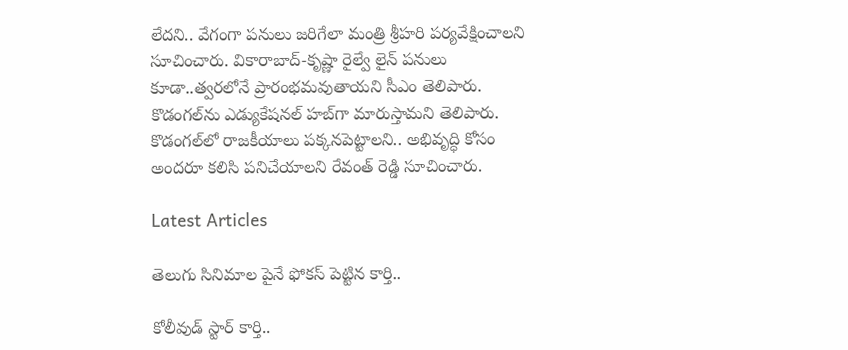లేదని.. వేగంగా పనులు జరిగేలా మంత్రి శ్రీహరి పర్యవేక్షించాలని సూచించారు. వికారాబాద్‌-కృష్ణా రైల్వే లైన్‌ పనులు కూడా..త్వరలోనే ప్రారంభమవుతాయని సీఎం తెలిపారు. కొడంగల్‌ను ఎడ్యుకేషనల్‌ హబ్‌గా మారుస్తామని తెలిపారు. కొడంగల్‌లో రాజకీయాలు పక్కనపెట్టాలని.. అభివృద్ధి కోసం అందరూ కలిసి పనిచేయాలని రేవంత్‌ రెడ్డి సూచించారు.

Latest Articles

తెలుగు సినిమాల పైనే ఫోకస్ పెట్టిన కార్తి..

కోలీవుడ్ స్టార్ కార్తి..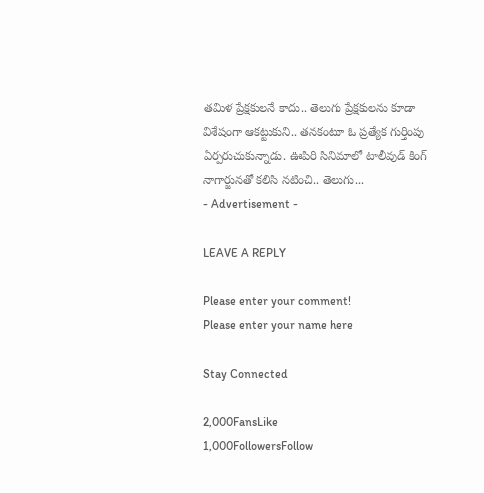తమిళ ప్రేక్షకులనే కాదు.. తెలుగు ప్రేక్షకులను కూడా విశేషంగా ఆకట్టుకుని.. తనకంటూ ఓ ప్రత్యేక గుర్తింపు ఏర్పరుచుకున్నాడు. ఊపిరి సినిమాలో టాలీవుడ్ కింగ్ నాగార్జునతో కలిసి నటించి.. తెలుగు...
- Advertisement -

LEAVE A REPLY

Please enter your comment!
Please enter your name here

Stay Connected

2,000FansLike
1,000FollowersFollow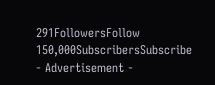291FollowersFollow
150,000SubscribersSubscribe
- Advertisement -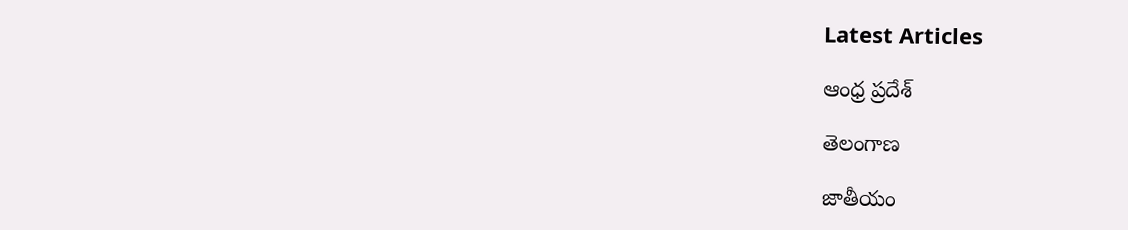Latest Articles

ఆంధ్ర ప్రదేశ్

తెలంగాణ

జాతీయం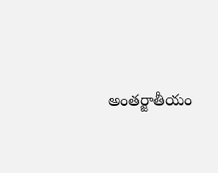అంతర్జాతీయం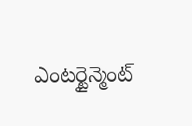ఎంటర్టైన్మెంట్